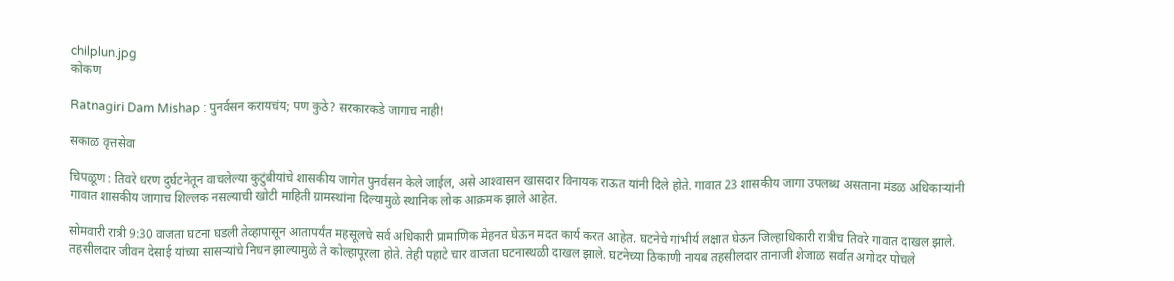chilplun.jpg
कोकण

Ratnagiri Dam Mishap : पुनर्वसन करायचंय; पण कुठे? सरकारकडे जागाच नाही!

सकाळ वृत्तसेवा

चिपळूण : तिवरे धरण दुर्घटनेतून वाचलेल्या कुटुंबीयांचे शासकीय जागेत पुनर्वसन केले जाईल, असे आश्‍वासन खासदार विनायक राऊत यांनी दिले होते. गावात 23 शासकीय जागा उपलब्ध असताना मंडळ अधिकाऱ्यांनी गावात शासकीय जागाच शिल्लक नसल्याची खोटी माहिती ग्रामस्थांना दिल्यामुळे स्थानिक लोक आक्रमक झाले आहेत.

सोमवारी रात्री 9:30 वाजता घटना घडली तेव्हापासून आतापर्यंत महसूलचे सर्व अधिकारी प्रामाणिक मेहनत घेऊन मदत कार्य करत आहेत. घटनेचे गांभीर्य लक्षात घेऊन जिल्हाधिकारी रात्रीच तिवरे गावात दाखल झाले. तहसीलदार जीवन देसाई यांच्या सासऱ्यांचे निधन झाल्यामुळे ते कोल्हापूरला होते. तेही पहाटे चार वाजता घटनास्थळी दाखल झाले. घटनेच्या ठिकाणी नायब तहसीलदार तानाजी शेजाळ सर्वात अगोदर पोचले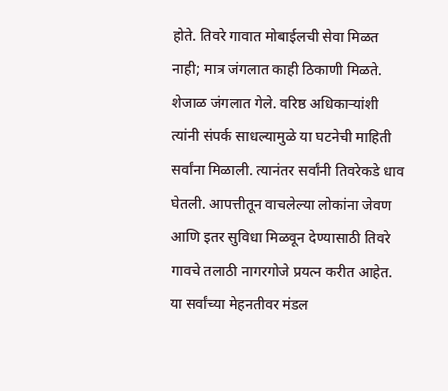होते. तिवरे गावात मोबाईलची सेवा मिळत नाही; मात्र जंगलात काही ठिकाणी मिळते. शेजाळ जंगलात गेले. वरिष्ठ अधिकाऱ्यांशी त्यांनी संपर्क साधल्यामुळे या घटनेची माहिती सर्वांना मिळाली. त्यानंतर सर्वांनी तिवरेकडे धाव घेतली. आपत्तीतून वाचलेल्या लोकांना जेवण आणि इतर सुविधा मिळवून देण्यासाठी तिवरे गावचे तलाठी नागरगोजे प्रयत्न करीत आहेत. या सर्वांच्या मेहनतीवर मंडल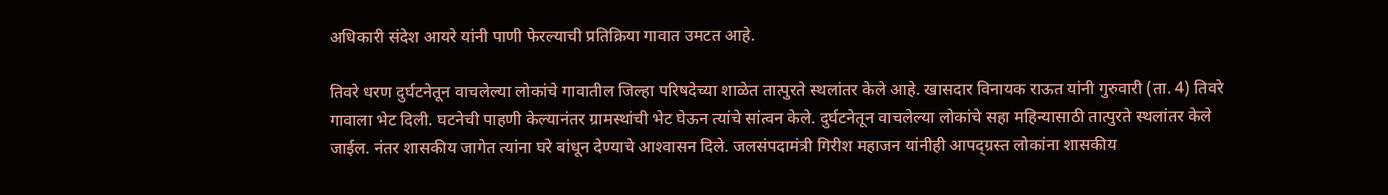अधिकारी संदेश आयरे यांनी पाणी फेरल्याची प्रतिक्रिया गावात उमटत आहे.

तिवरे धरण दुर्घटनेतून वाचलेल्या लोकांचे गावातील जिल्हा परिषदेच्या शाळेत तात्पुरते स्थलांतर केले आहे. खासदार विनायक राऊत यांनी गुरुवारी (ता. 4) तिवरे गावाला भेट दिली. घटनेची पाहणी केल्यानंतर ग्रामस्थांची भेट घेऊन त्यांचे सांत्वन केले. दुर्घटनेतून वाचलेल्या लोकांचे सहा महिन्यासाठी तात्पुरते स्थलांतर केले जाईल. नंतर शासकीय जागेत त्यांना घरे बांधून देण्याचे आश्‍वासन दिले. जलसंपदामंत्री गिरीश महाजन यांनीही आपद्‌ग्रस्त लोकांना शासकीय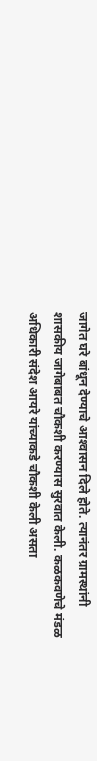जागेत घरे बांधून देण्याचे आश्‍वासन दिले होते. त्यानंतर ग्रामस्थांनी शासकीय जागेबाबत चौकशी करण्यास सुरवात केली. कळकवणेचे मंडळ अधिकारी संदेश आयरे यांच्याकडे चौकशी केली असता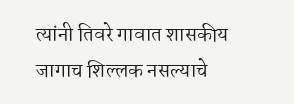त्यांनी तिवरे गावात शासकीय जागाच शिल्लक नसल्याचे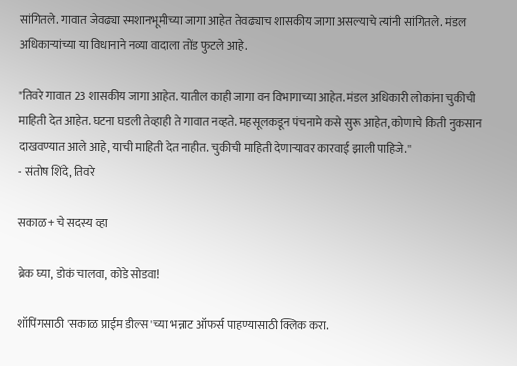सांगितले. गावात जेवढ्या स्मशानभूमीच्या जागा आहेत तेवढ्याच शासकीय जागा असल्याचे त्यांनी सांगितले. मंडल अधिकाऱ्यांच्या या विधानाने नव्या वादाला तोंड फुटले आहे.

"तिवरे गावात 23 शासकीय जागा आहेत. यातील काही जागा वन विभागाच्या आहेत. मंडल अधिकारी लोकांना चुकीची माहिती देत आहेत. घटना घडली तेव्हाही ते गावात नव्हते. महसूलकडून पंचनामे कसे सुरू आहेत, कोणाचे किती नुकसान दाखवण्यात आले आहे, याची माहिती देत नाहीत. चुकीची माहिती देणाऱ्यावर कारवाई झाली पाहिजे.''
- संतोष शिंदे, तिवरे

सकाळ+ चे सदस्य व्हा

ब्रेक घ्या, डोकं चालवा, कोडे सोडवा!

शॉपिंगसाठी 'सकाळ प्राईम डील्स'च्या भन्नाट ऑफर्स पाहण्यासाठी क्लिक करा.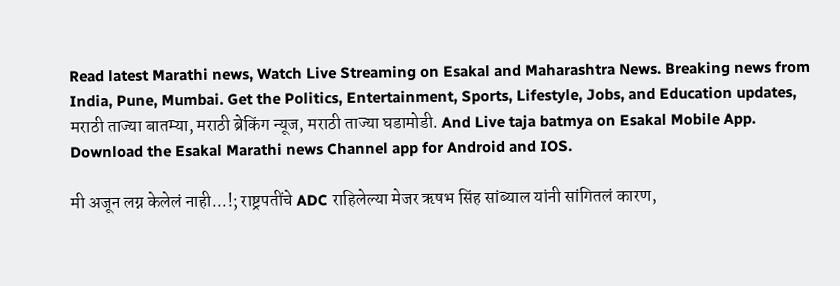Read latest Marathi news, Watch Live Streaming on Esakal and Maharashtra News. Breaking news from India, Pune, Mumbai. Get the Politics, Entertainment, Sports, Lifestyle, Jobs, and Education updates, मराठी ताज्या बातम्या, मराठी ब्रेकिंग न्यूज, मराठी ताज्या घडामोडी. And Live taja batmya on Esakal Mobile App. Download the Esakal Marathi news Channel app for Android and IOS.

मी अजून लग्न केलेलं नाही...!; राष्ट्रपतींचे ADC राहिलेल्या मेजर ऋषभ सिंह सांब्याल यांनी सांगितलं कारण,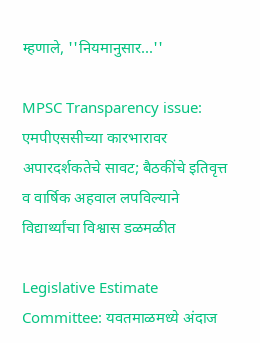म्हणाले, ''नियमानुसार...''

MPSC Transparency issue: एमपीएससीच्या कारभारावर अपारदर्शकतेचे सावट; बैठकींचे इतिवृत्त व वार्षिक अहवाल लपविल्याने विद्यार्थ्यांचा विश्वास डळमळीत

Legislative Estimate Committee: यवतमाळमध्ये अंदाज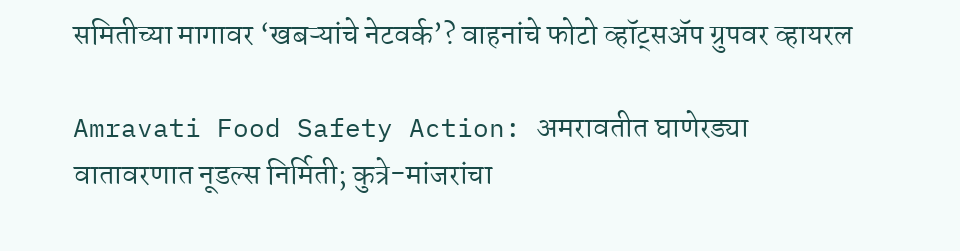समितीच्या मागावर ‘खबऱ्यांचे नेटवर्क’? वाहनांचे फोटो व्हॉट्सॲप ग्रुपवर व्हायरल

Amravati Food Safety Action: अमरावतीत घाणेरड्या वातावरणात नूडल्स निर्मिती; कुत्रे-मांजरांचा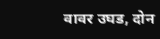वावर उघड, दोन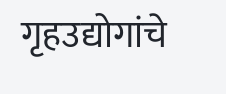गृहउद्योगांचे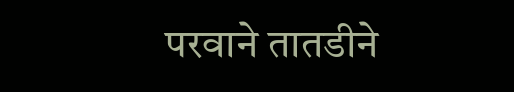परवाने तातडीने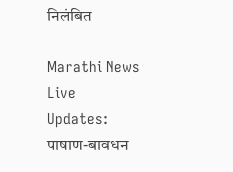निलंबित

Marathi News Live Updates: पाषाण-बावधन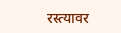रस्त्यावर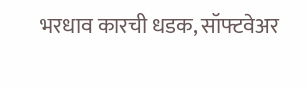भरधाव कारची धडक, सॉफ्टवेअर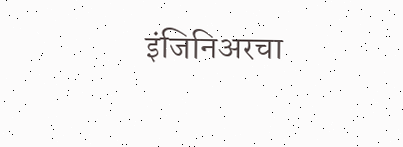इंजिनिअरचा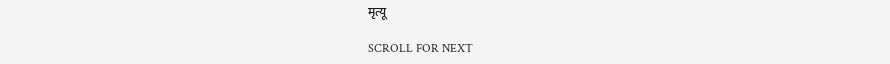मृत्यू

SCROLL FOR NEXT